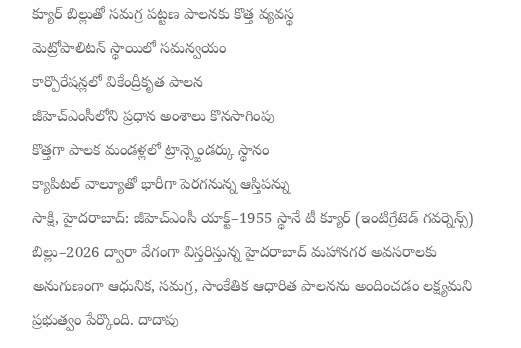క్యూర్ బిల్లుతో సమగ్ర పట్టణ పాలనకు కొత్త వ్యవస్థ
మెట్రోపాలిటన్ స్థాయిలో సమన్వయం
కార్పొరేషన్లలో వికేంద్రీకృత పాలన
జీహెచ్ఎంసీలోని ప్రధాన అంశాలు కొనసాగింపు
కొత్తగా పాలక మండళ్లలో ట్రాన్స్జెండర్కు స్థానం
క్యాపిటల్ వాల్యూతో భారీగా పెరగనున్న ఆస్తిపన్ను
సాక్షి, హైదరాబాద్: జీహెచ్ఎంసీ యాక్ట్–1955 స్థానే టీ క్యూర్ (ఇంటిగ్రేటెడ్ గవర్నెన్స్) బిల్లు–2026 ద్వారా వేగంగా విస్తరిస్తున్న హైదరాబాద్ మహానగర అవసరాలకు అనుగుణంగా ఆధునిక, సమగ్ర, సాంకేతిక ఆధారిత పాలనను అందించడం లక్ష్యమని ప్రభుత్వం పేర్కొంది. దాదాపు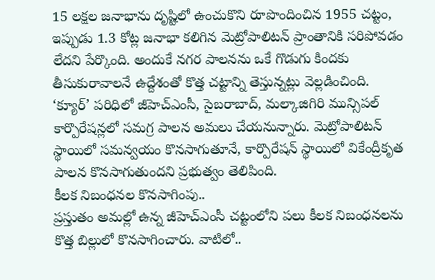15 లక్షల జనాభాను దృష్టిలో ఉంచుకొని రూపొందించిన 1955 చట్టం, ఇప్పుడు 1.3 కోట్ల జనాభా కలిగిన మెట్రోపాలిటన్ ప్రాంతానికి సరిపోవడం లేదని పేర్కొంది. అందుకే నగర పాలనను ఒకే గొడుగు కిందకు తీసుకురావాలనే ఉద్దేశంతో కొత్త చట్టాన్ని తెస్తున్నట్లు వెల్లడించింది. ‘క్యూర్’ పరిధిలో జీహెచ్ఎంసీ, సైబరాబాద్, మల్కాజిగిరి మున్సిపల్ కార్పొరేషన్లలో సమగ్ర పాలన అమలు చేయనున్నారు. మెట్రోపాలిటన్ స్థాయిలో సమన్వయం కొనసాగుతూనే, కార్పొరేషన్ స్థాయిలో వికేంద్రీకృత పాలన కొనసాగుతుందని ప్రభుత్వం తెలిపింది.
కీలక నిబంధనల కొనసాగింపు..
ప్రస్తుతం అమల్లో ఉన్న జీహెచ్ఎంసీ చట్టంలోని పలు కీలక నిబంధనలను కొత్త బిల్లులో కొనసాగించారు. వాటిలో..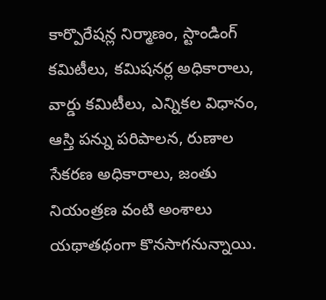కార్పొరేషన్ల నిర్మాణం, స్టాండింగ్ కమిటీలు, కమిషనర్ల అధికారాలు, వార్డు కమిటీలు, ఎన్నికల విధానం, ఆస్తి పన్ను పరిపాలన, రుణాల సేకరణ అధికారాలు, జంతు నియంత్రణ వంటి అంశాలు యథాతథంగా కొనసాగనున్నాయి.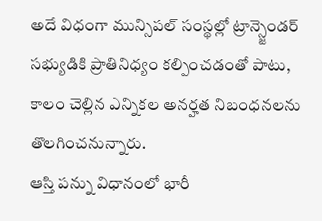అదే విధంగా మున్సిపల్ సంస్థల్లో ట్రాన్స్జెండర్ సభ్యుడికి ప్రాతినిధ్యం కల్పించడంతో పాటు, కాలం చెల్లిన ఎన్నికల అనర్హత నిబంధనలను తొలగించనున్నారు.
ఆస్తి పన్ను విధానంలో భారీ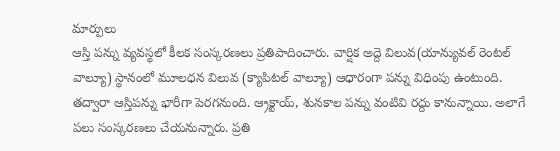మార్పులు
ఆస్తి పన్ను వ్యవస్థలో కీలక సంస్కరణలు ప్రతిపాదించారు. వార్షిక అద్దె విలువ(యాన్యువల్ రెంటల్ వాల్యూ) స్థానంలో మూలధన విలువ (క్యాపిటల్ వాల్యూ) ఆధారంగా పన్ను విధింపు ఉంటుంది. తద్వారా ఆస్తిపన్ను భారీగా పెరగనుంది. ఆ్రక్టాయ్, శునకాల పన్ను వంటివి రద్దు కానున్నాయి. అలాగే పలు సంస్కరణలు చేయనున్నారు. ప్రతి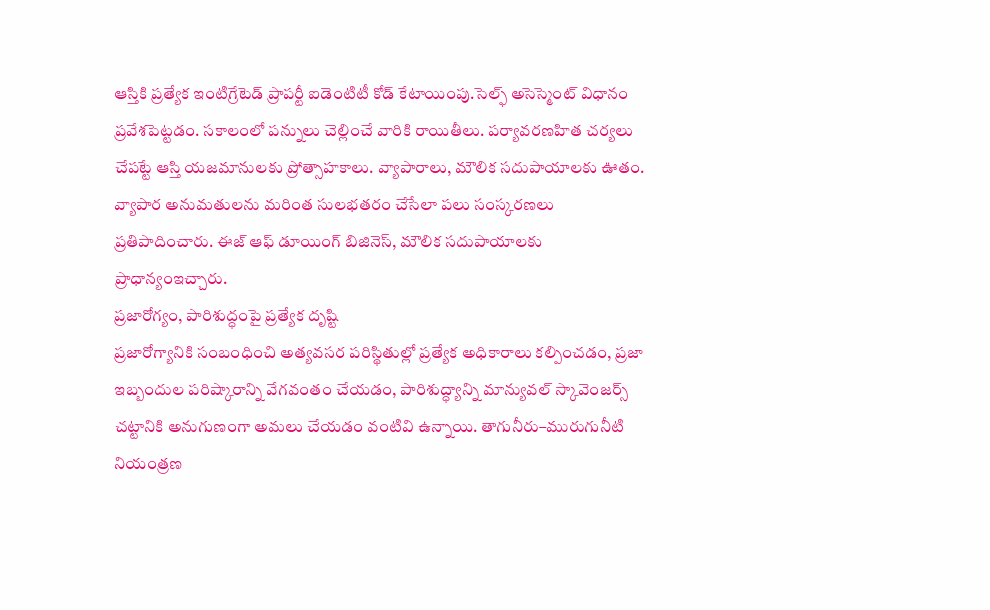ఆస్తికి ప్రత్యేక ఇంటిగ్రేటెడ్ ప్రాపర్టీ ఐడెంటిటీ కోడ్ కేటాయింపు.సెల్ఫ్ అసెస్మెంట్ విధానం ప్రవేశపెట్టడం. సకాలంలో పన్నులు చెల్లించే వారికి రాయితీలు. పర్యావరణహిత చర్యలు చేపట్టే ఆస్తి యజమానులకు ప్రోత్సాహకాలు. వ్యాపారాలు, మౌలిక సదుపాయాలకు ఊతం. వ్యాపార అనుమతులను మరింత సులభతరం చేసేలా పలు సంస్కరణలు ప్రతిపాదించారు. ఈజ్ ఆఫ్ డూయింగ్ బిజినెస్, మౌలిక సదుపాయాలకు ప్రాధాన్యంఇచ్చారు.
ప్రజారోగ్యం, పారిశుద్ధంపై ప్రత్యేక దృష్టి
ప్రజారోగ్యానికి సంబంధించి అత్యవసర పరిస్థితుల్లో ప్రత్యేక అధికారాలు కల్పించడం, ప్రజా ఇబ్బందుల పరిష్కారాన్ని వేగవంతం చేయడం, పారిశుద్ధ్యాన్ని మాన్యువల్ స్కావెంజర్స్ చట్టానికి అనుగుణంగా అమలు చేయడం వంటివి ఉన్నాయి. తాగునీరు–మురుగునీటి నియంత్రణ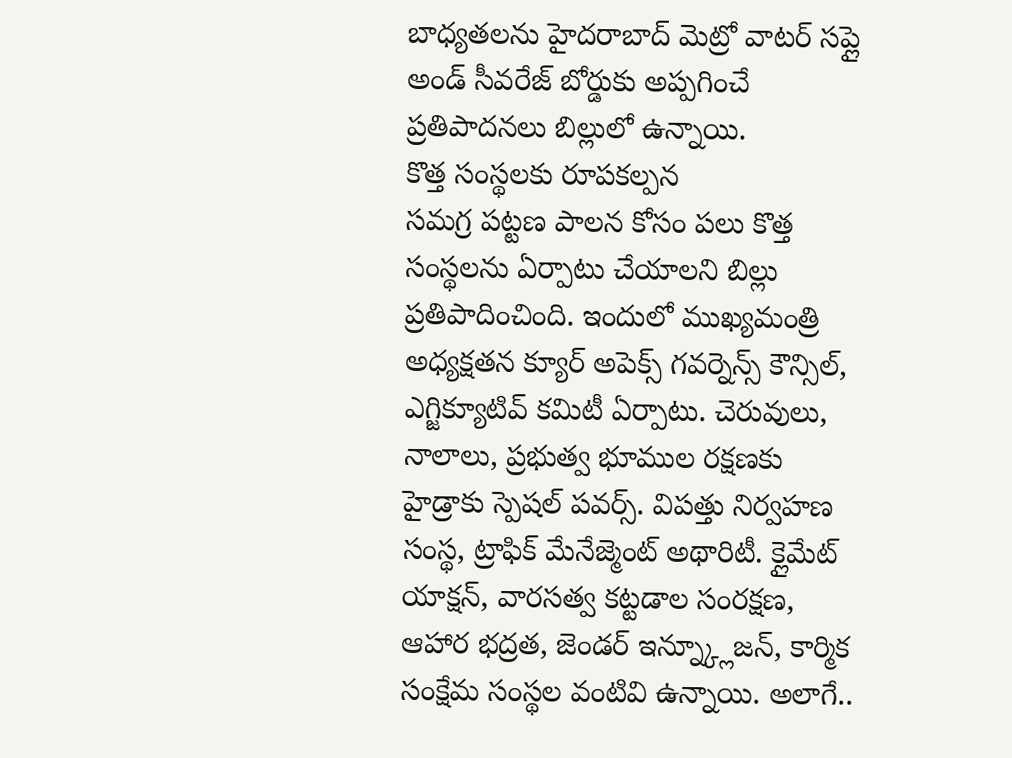బాధ్యతలను హైదరాబాద్ మెట్రో వాటర్ సప్లై అండ్ సీవరేజ్ బోర్డుకు అప్పగించే ప్రతిపాదనలు బిల్లులో ఉన్నాయి.
కొత్త సంస్థలకు రూపకల్పన
సమగ్ర పట్టణ పాలన కోసం పలు కొత్త సంస్థలను ఏర్పాటు చేయాలని బిల్లు ప్రతిపాదించింది. ఇందులో ముఖ్యమంత్రి అధ్యక్షతన క్యూర్ అపెక్స్ గవర్నెన్స్ కౌన్సిల్, ఎగ్జిక్యూటివ్ కమిటీ ఏర్పాటు. చెరువులు, నాలాలు, ప్రభుత్వ భూముల రక్షణకు హైడ్రాకు స్పెషల్ పవర్స్. విపత్తు నిర్వహణ సంస్థ, ట్రాఫిక్ మేనేజ్మెంట్ అథారిటీ. క్లైమేట్ యాక్షన్, వారసత్వ కట్టడాల సంరక్షణ, ఆహార భద్రత, జెండర్ ఇన్న్క్లూజన్, కార్మిక సంక్షేమ సంస్థల వంటివి ఉన్నాయి. అలాగే..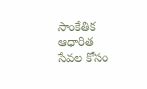సాంకేతిక ఆధారిత సేవల కోసం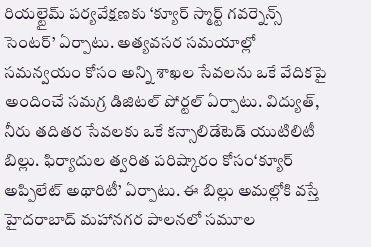రియల్టైమ్ పర్యవేక్షణకు ‘క్యూర్ స్మార్ట్ గవర్నెన్స్ సెంటర్’ ఏర్పాటు. అత్యవసర సమయాల్లో సమన్వయం కోసం అన్ని శాఖల సేవలను ఒకే వేదికపై అందించే సమగ్ర డిజిటల్ పోర్టల్ ఏర్పాటు. విద్యుత్, నీరు తదితర సేవలకు ఒకే కన్సాలిడేటెడ్ యుటిలిటీ బిల్లు. ఫిర్యాదుల త్వరిత పరిష్కారం కోసం‘క్యూర్ అప్పిలేట్ అథారిటీ’ ఏర్పాటు. ఈ బిల్లు అమల్లోకి వస్తే హైదరాబాద్ మహానగర పాలనలో సమూల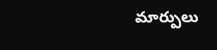మార్పులు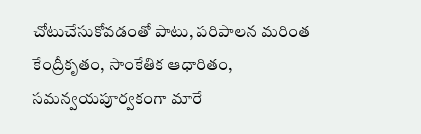చోటుచేసుకోవడంతో పాటు, పరిపాలన మరింత కేంద్రీకృతం, సాంకేతిక ఆధారితం, సమన్వయపూర్వకంగా మారే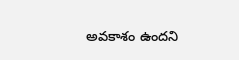అవకాశం ఉందని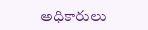అధికారులు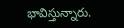భావిస్తున్నారు.